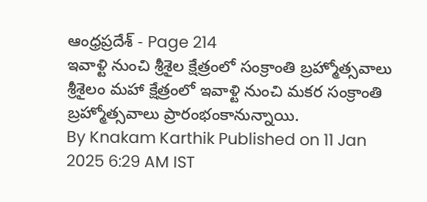ఆంధ్రప్రదేశ్ - Page 214
ఇవాళ్టి నుంచి శ్రీశైల క్షేత్రంలో సంక్రాంతి బ్రహ్మోత్సవాలు
శ్రీశైలం మహా క్షేత్రంలో ఇవాళ్టి నుంచి మకర సంక్రాంతి బ్రహ్మోత్సవాలు ప్రారంభంకానున్నాయి.
By Knakam Karthik Published on 11 Jan 2025 6:29 AM IST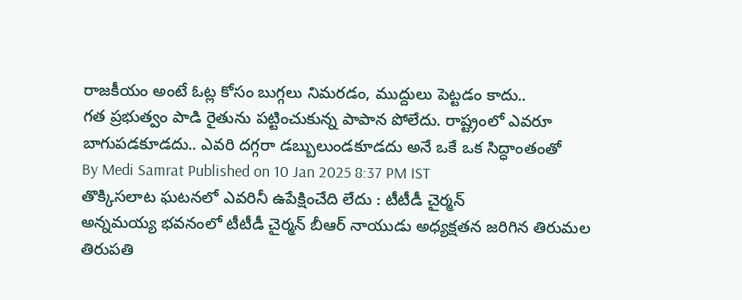రాజకీయం అంటే ఓట్ల కోసం బుగ్గలు నిమరడం, ముద్దులు పెట్టడం కాదు..
గత ప్రభుత్వం పాడి రైతును పట్టించుకున్న పాపాన పోలేదు. రాష్ట్రంలో ఎవరూ బాగుపడకూడదు.. ఎవరి దగ్గరా డబ్బులుండకూడదు అనే ఒకే ఒక సిద్ధాంతంతో
By Medi Samrat Published on 10 Jan 2025 8:37 PM IST
తొక్కిసలాట ఘటనలో ఎవరినీ ఉపేక్షించేది లేదు : టీటీడీ చైర్మన్
అన్నమయ్య భవనంలో టీటీడీ చైర్మన్ బీఆర్ నాయుడు అధ్యక్షతన జరిగిన తిరుమల తిరుపతి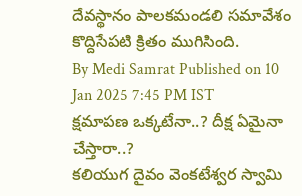దేవస్థానం పాలకమండలి సమావేశం కొద్దిసేపటి క్రితం ముగిసింది.
By Medi Samrat Published on 10 Jan 2025 7:45 PM IST
క్షమాపణ ఒక్కటేనా..? దీక్ష ఏమైనా చేస్తారా..?
కలియుగ దైవం వెంకటేశ్వర స్వామి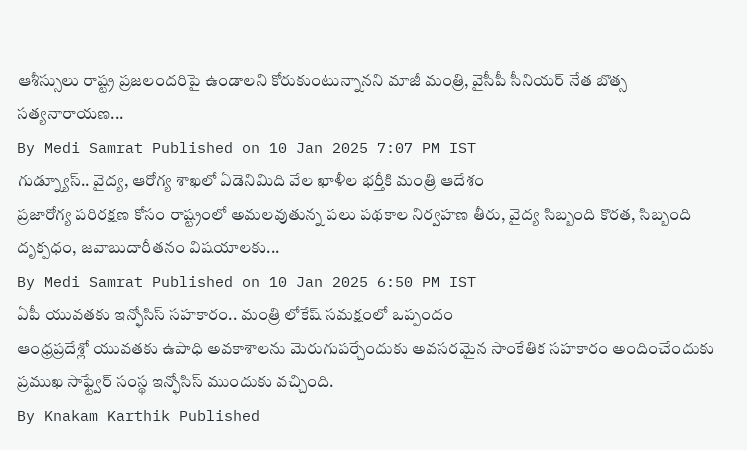ఆశీస్సులు రాష్ట్ర ప్రజలందరిపై ఉండాలని కోరుకుంటున్నానని మాజీ మంత్రి, వైసీపీ సీనియర్ నేత బొత్స సత్యనారాయణ...
By Medi Samrat Published on 10 Jan 2025 7:07 PM IST
గుడ్న్యూస్.. వైద్య, ఆరోగ్య శాఖలో ఏడెనిమిది వేల ఖాళీల భర్తీకి మంత్రి ఆదేశం
ప్రజారోగ్య పరిరక్షణ కోసం రాష్ట్రంలో అమలవుతున్న పలు పథకాల నిర్వహణ తీరు, వైద్య సిబ్బంది కొరత, సిబ్బంది దృక్పధం, జవాబుదారీతనం విషయాలకు...
By Medi Samrat Published on 10 Jan 2025 6:50 PM IST
ఏపీ యువతకు ఇన్ఫోసిస్ సహకారం.. మంత్రి లోకేష్ సమక్షంలో ఒప్పందం
ఆంధ్రప్రదేశ్లో యువతకు ఉపాధి అవకాశాలను మెరుగుపర్చేందుకు అవసరమైన సాంకేతిక సహకారం అందించేందుకు ప్రముఖ సాఫ్ట్వేర్ సంస్థ ఇన్ఫోసిస్ ముందుకు వచ్చింది.
By Knakam Karthik Published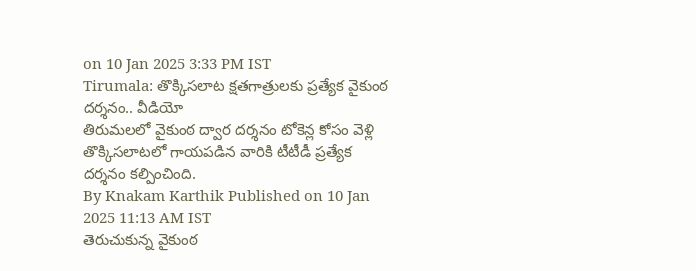on 10 Jan 2025 3:33 PM IST
Tirumala: తొక్కిసలాట క్షతగాత్రులకు ప్రత్యేక వైకుంఠ దర్శనం.. వీడియో
తిరుమలలో వైకుంఠ ద్వార దర్శనం టోకెన్ల కోసం వెళ్లి తొక్కిసలాటలో గాయపడిన వారికి టీటీడీ ప్రత్యేక దర్శనం కల్పించింది.
By Knakam Karthik Published on 10 Jan 2025 11:13 AM IST
తెరుచుకున్న వైకుంఠ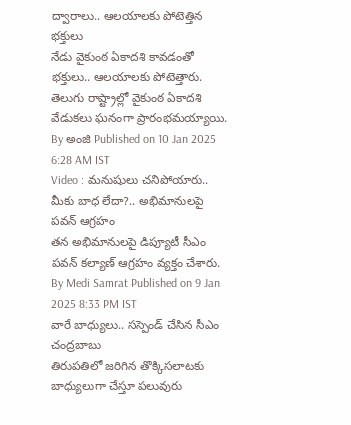ద్వారాలు.. ఆలయాలకు పోటెత్తిన భక్తులు
నేడు వైకుంఠ ఏకాదశి కావడంతో భక్తులు.. ఆలయాలకు పోటెత్తారు. తెలుగు రాష్ట్రాల్లో వైకుంఠ ఏకాదశి వేడుకలు ఘనంగా ప్రారంభమయ్యాయి.
By అంజి Published on 10 Jan 2025 6:28 AM IST
Video : మనుషులు చనిపోయారు.. మీకు బాధ లేదా?.. అభిమానులపై పవన్ ఆగ్రహం
తన అభిమానులపై డిప్యూటీ సీఎం పవన్ కల్యాణ్ ఆగ్రహం వ్యక్తం చేశారు.
By Medi Samrat Published on 9 Jan 2025 8:33 PM IST
వారే బాధ్యులు.. సస్పెండ్ చేసిన సీఎం చంద్రబాబు
తిరుపతిలో జరిగిన తొక్కిసలాటకు బాధ్యులుగా చేస్తూ పలువురు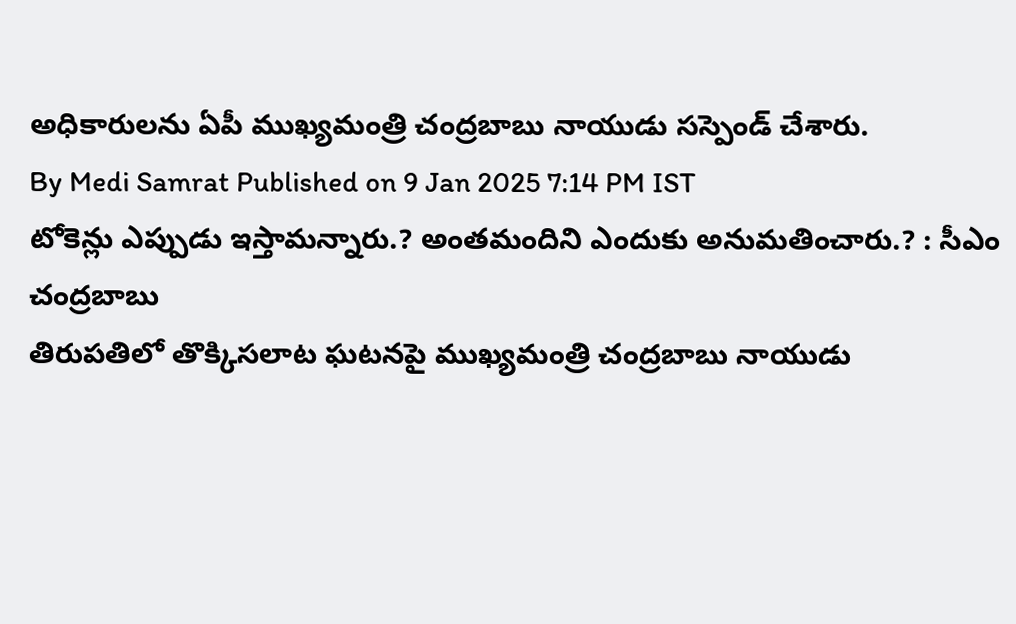అధికారులను ఏపీ ముఖ్యమంత్రి చంద్రబాబు నాయుడు సస్పెండ్ చేశారు.
By Medi Samrat Published on 9 Jan 2025 7:14 PM IST
టోకెన్లు ఎప్పుడు ఇస్తామన్నారు.? అంతమందిని ఎందుకు అనుమతించారు.? : సీఎం చంద్రబాబు
తిరుపతిలో తొక్కిసలాట ఘటనపై ముఖ్యమంత్రి చంద్రబాబు నాయుడు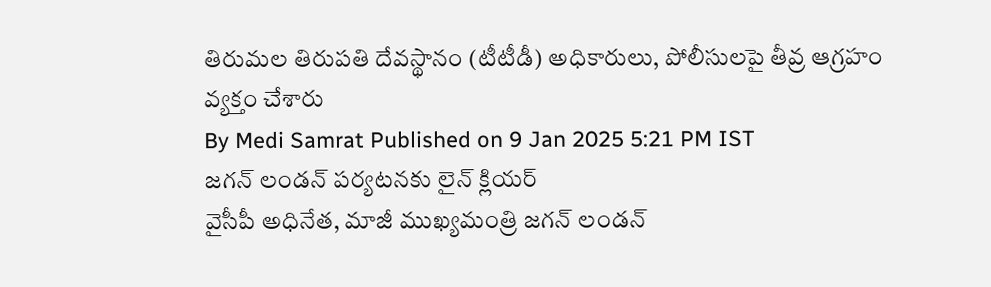తిరుమల తిరుపతి దేవస్థానం (టీటీడీ) అధికారులు, పోలీసులపై తీవ్ర ఆగ్రహం వ్యక్తం చేశారు
By Medi Samrat Published on 9 Jan 2025 5:21 PM IST
జగన్ లండన్ పర్యటనకు లైన్ క్లియర్
వైసీపీ అధినేత, మాజీ ముఖ్యమంత్రి జగన్ లండన్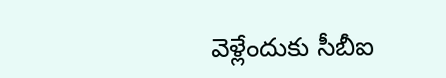వెళ్లేందుకు సీబీఐ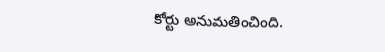కోర్టు అనుమతించింది.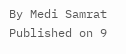By Medi Samrat Published on 9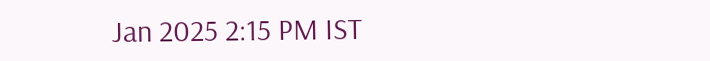Jan 2025 2:15 PM IST